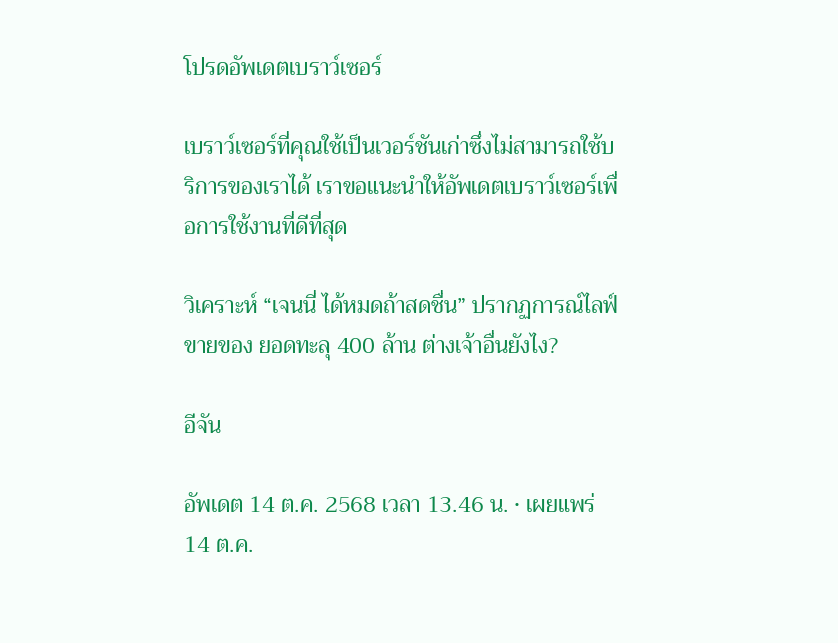โปรดอัพเดตเบราว์เซอร์

เบราว์เซอร์ที่คุณใช้เป็นเวอร์ชันเก่าซึ่งไม่สามารถใช้บริการของเราได้ เราขอแนะนำให้อัพเดตเบราว์เซอร์เพื่อการใช้งานที่ดีที่สุด

วิเคราะห์ “เจนนี่ ได้หมดถ้าสดชื่น” ปรากฏการณ์ไลฟ์ขายของ ยอดทะลุ 400 ล้าน ต่างเจ้าอื่นยังไง?

อีจัน

อัพเดต 14 ต.ค. 2568 เวลา 13.46 น. • เผยแพร่ 14 ต.ค.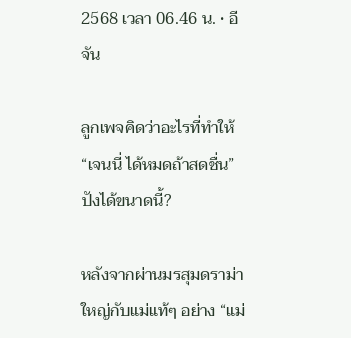2568 เวลา 06.46 น. • อีจัน

ลูกเพจคิดว่าอะไรที่ทำให้ “เจนนี่ ได้หมดถ้าสดชื่น” ปังได้ขนาดนี้?

หลังจากผ่านมรสุมดราม่าใหญ่กับแม่แท้ๆ อย่าง “แม่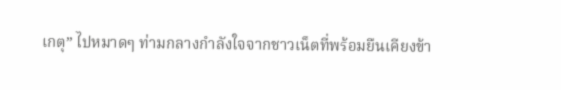เกตุ” ไปหมาดๆ ท่ามกลางกำลังใจจากชาวเน็ตที่พร้อมยืนเคียงข้า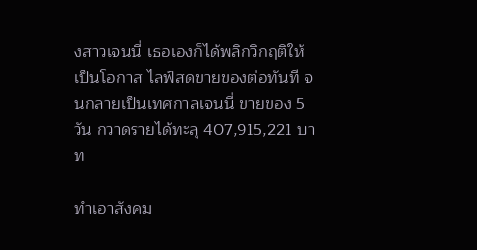งสาวเจนนี่ เธอเองก็ได้พลิกวิกฤติให้เป็นโอกาส ไลฟ์สดขายของต่อทันที จนกลายเป็นเทศกาลเจนนี่ ขายของ 5 วัน กวาดรายได้ทะลุ 407,915,221 บาท

ทำเอาสังคม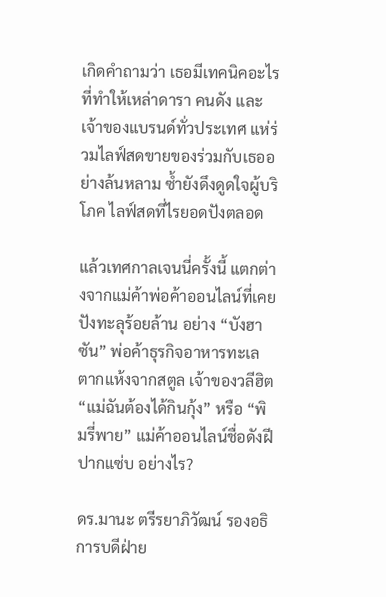เกิดคำถามว่า เธอมีเทคนิคอะไรที่ทำให้เหล่าดารา คนดัง และเจ้าของแบรนด์ทั่วประเทศ แห่ร่วมไลฟ์สดขายของร่วมกับเธออย่างล้นหลาม ซ้ำยังดึงดูดใจผู้บริโภค ไลฟ์สดที่ไรยอดปังตลอด

แล้วเทศกาลเจนนี่ครั้งนี้ แตกต่างจากแม่ค้าพ่อค้าออนไลน์ที่เคยปังทะลุร้อยล้าน อย่าง “บังฮาซัน” พ่อค้าธุรกิจอาหารทะเลตากแห้งจากสตูล เจ้าของวลีฮิต “แม่ฉันต้องได้กินกุ้ง” หรือ “พิมรี่พาย” แม่ค้าออนไลน์ชื่อดังฝีปากแซ่บ อย่างไร?

ดร.มานะ ตรีรยาภิวัฒน์ รองอธิการบดีฝ่าย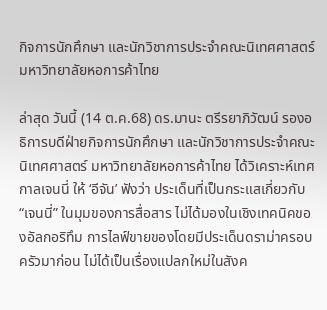กิจการนักศึกษา และนักวิชาการประจำคณะนิเทศศาสตร์ มหาวิทยาลัยหอการค้าไทย

ล่าสุด วันนี้ (14 ต.ค.68) ดร.มานะ ตรีรยาภิวัฒน์ รองอธิการบดีฝ่ายกิจการนักศึกษา และนักวิชาการประจำคณะนิเทศศาสตร์ มหาวิทยาลัยหอการค้าไทย ได้วิเคราะห์เทศกาลเจนนี่ ให้ ‘อีจัน’ ฟังว่า ประเด็นที่เป็นกระแสเกี่ยวกับ “เจนนี่” ในมุมของการสื่อสาร ไม่ได้มองในเชิงเทคนิคของอัลกอริทึม การไลฟ์ขายของโดยมีประเด็นดราม่าครอบครัวมาก่อน ไม่ได้เป็นเรื่องแปลกใหม่ในสังค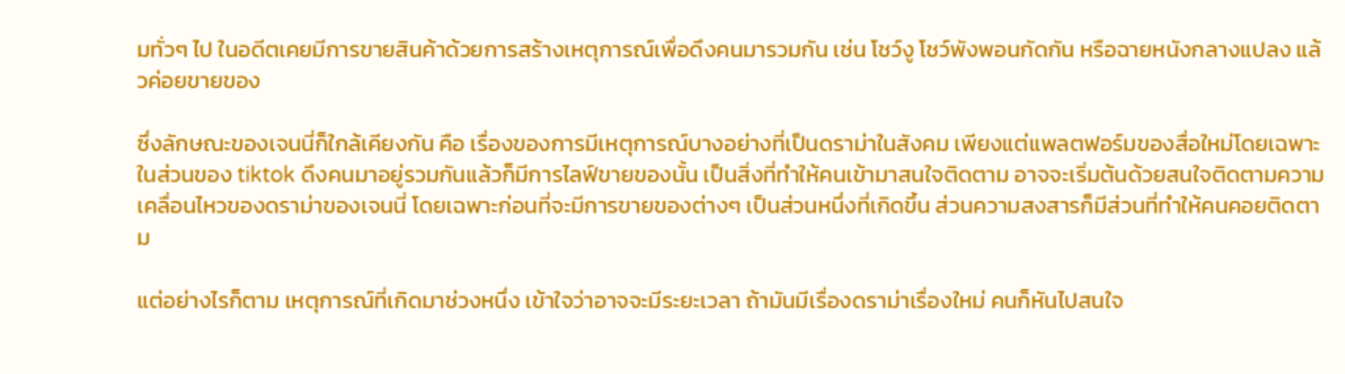มทั่วๆ ไป ในอดีตเคยมีการขายสินค้าด้วยการสร้างเหตุการณ์เพื่อดึงคนมารวมกัน เช่น โชว์งู โชว์พังพอนกัดกัน หรือฉายหนังกลางแปลง แล้วค่อยขายของ

ซึ่งลักษณะของเจนนี่ก็ใกล้เคียงกัน คือ เรื่องของการมีเหตุการณ์บางอย่างที่เป็นดราม่าในสังคม เพียงแต่แพลตฟอร์มของสื่อใหม่โดยเฉพาะในส่วนของ tiktok ดึงคนมาอยู่รวมกันแล้วก็มีการไลฟ์ขายของนั้น เป็นสิ่งที่ทำให้คนเข้ามาสนใจติดตาม อาจจะเริ่มต้นด้วยสนใจติดตามความเคลื่อนไหวของดราม่าของเจนนี่ โดยเฉพาะก่อนที่จะมีการขายของต่างๆ เป็นส่วนหนึ่งที่เกิดขึ้น ส่วนความสงสารก็มีส่วนที่ทำให้คนคอยติดตาม

แต่อย่างไรก็ตาม เหตุการณ์ที่เกิดมาช่วงหนึ่ง เข้าใจว่าอาจจะมีระยะเวลา ถ้ามันมีเรื่องดราม่าเรื่องใหม่ คนก็หันไปสนใจ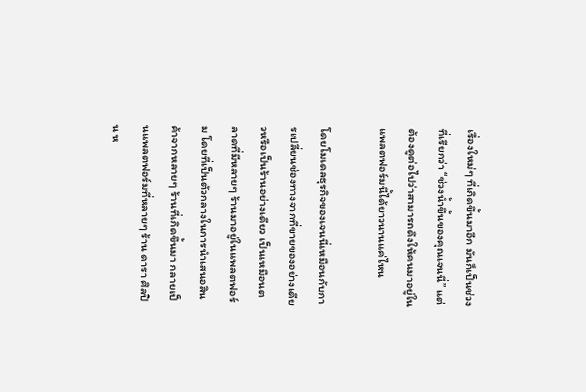เรื่องใหม่ๆ ที่เกิดขึ้นมาอีก มันก็เป็นช่วงที่เรียกว่า “ช่วงน้ำขึ้นของคุณเจนนี่” แต่ต้องดูต่อไปว่าสามารถดึงให้คนมาอยู่ในแพลตฟอร์มนี้ได้ยาวนานแค่ไหน

โดยโมเดลธุรกิจของเจนนี่เหมือนกับการเปลี่ยนช่องทางจากที่ขายของอย่างเดียวหรือเป็นร้านอย่างเดียว เป็นเหมือนตลาดที่มีหลายๆ ร้านมาอยู่ในแพลตฟอร์ม โดยที่เป็นตัวกลางในการนำเสนอสินค้าจากหลายๆ ร้านที่เกิดขึ้นมา กลายเป็นแพลตฟอร์มที่หลายๆ ร้าน ดารา ศิลปิน ห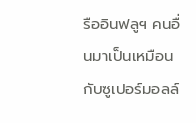รืออินฟลูฯ คนอื่นมาเป็นเหมือนกับซูเปอร์มอลล์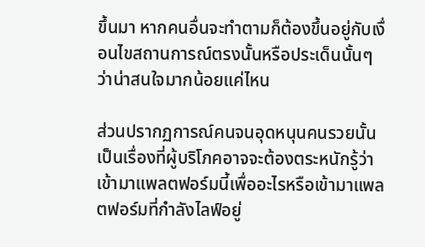ขึ้นมา หากคนอื่นจะทำตามก็ต้องขึ้นอยู่กับเงื่อนไขสถานการณ์ตรงนั้นหรือประเด็นนั้นๆ ว่าน่าสนใจมากน้อยแค่ไหน

ส่วนปรากฏการณ์คนจนอุดหนุนคนรวยนั้น เป็นเรื่องที่ผู้บริโภคอาจจะต้องตระหนักรู้ว่าเข้ามาแพลตฟอร์มนี้เพื่ออะไรหรือเข้ามาแพลตฟอร์มที่กำลังไลฟ์อยู่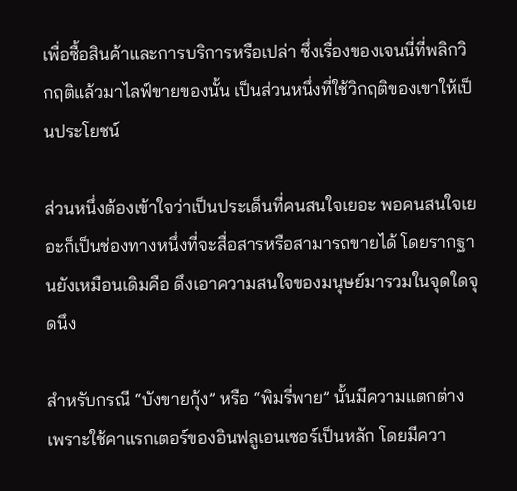เพื่อซื้อสินค้าและการบริการหรือเปล่า ซึ่งเรื่องของเจนนี่ที่พลิกวิกฤติแล้วมาไลฟ์ขายของนั้น เป็นส่วนหนึ่งที่ใช้วิกฤติของเขาให้เป็นประโยชน์

ส่วนหนึ่งต้องเข้าใจว่าเป็นประเด็นที่คนสนใจเยอะ พอคนสนใจเยอะก็เป็นช่องทางหนึ่งที่จะสื่อสารหรือสามารถขายได้ โดยรากฐานยังเหมือนเดิมคือ ดึงเอาความสนใจของมนุษย์มารวมในจุดใดจุดนึง

สำหรับกรณี “บังขายกุ้ง” หรือ “พิมรี่พาย” นั้นมีความแตกต่าง เพราะใช้คาแรกเตอร์ของอินฟลูเอนเซอร์เป็นหลัก โดยมีควา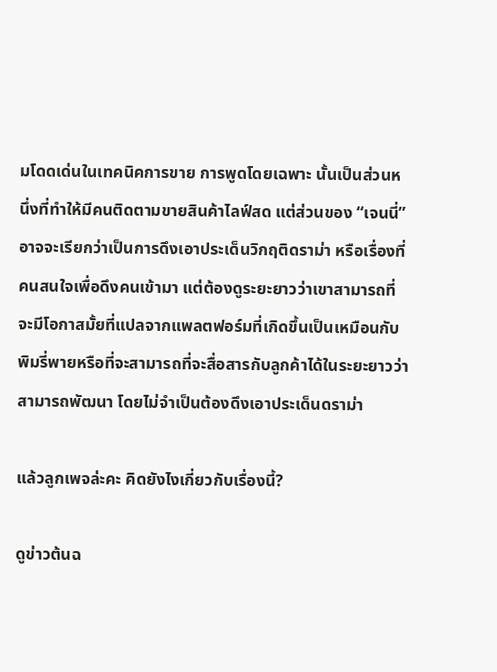มโดดเด่นในเทคนิคการขาย การพูดโดยเฉพาะ นั้นเป็นส่วนหนึ่งที่ทำให้มีคนติดตามขายสินค้าไลฟ์สด แต่ส่วนของ “เจนนี่” อาจจะเรียกว่าเป็นการดึงเอาประเด็นวิกฤติดราม่า หรือเรื่องที่คนสนใจเพื่อดึงคนเข้ามา แต่ต้องดูระยะยาวว่าเขาสามารถที่จะมีโอกาสมั้ยที่แปลจากแพลตฟอร์มที่เกิดขึ้นเป็นเหมือนกับพิมรี่พายหรือที่จะสามารถที่จะสื่อสารกับลูกค้าได้ในระยะยาวว่าสามารถพัฒนา โดยไม่จำเป็นต้องดึงเอาประเด็นดราม่า

แล้วลูกเพจล่ะคะ คิดยังไงเกี่ยวกับเรื่องนี้?

ดูข่าวต้นฉ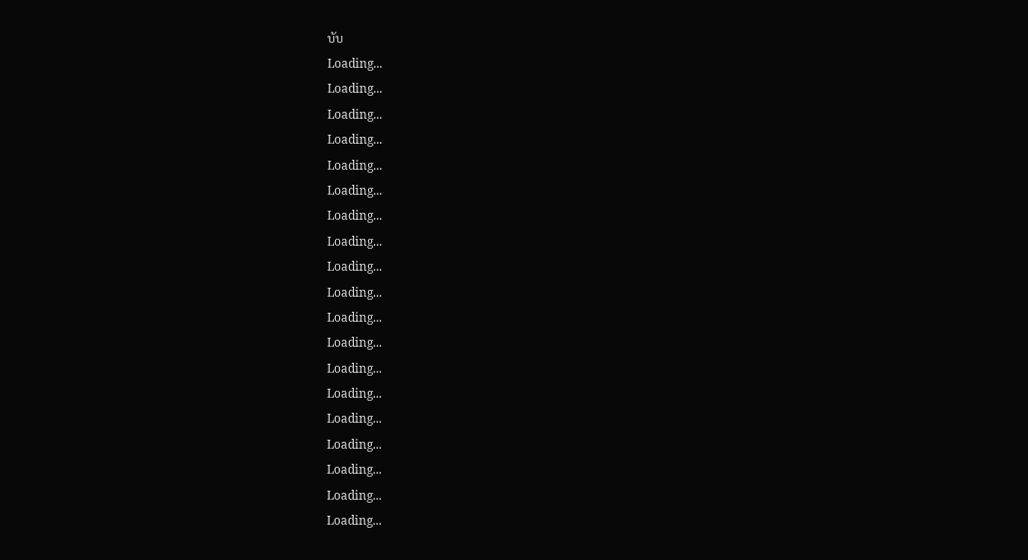บับ
Loading...
Loading...
Loading...
Loading...
Loading...
Loading...
Loading...
Loading...
Loading...
Loading...
Loading...
Loading...
Loading...
Loading...
Loading...
Loading...
Loading...
Loading...
Loading...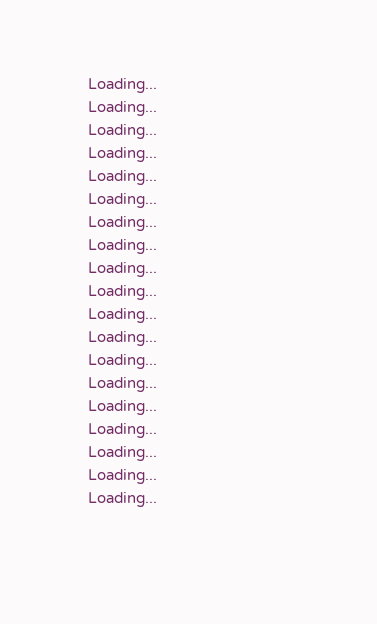Loading...
Loading...
Loading...
Loading...
Loading...
Loading...
Loading...
Loading...
Loading...
Loading...
Loading...
Loading...
Loading...
Loading...
Loading...
Loading...
Loading...
Loading...
Loading...